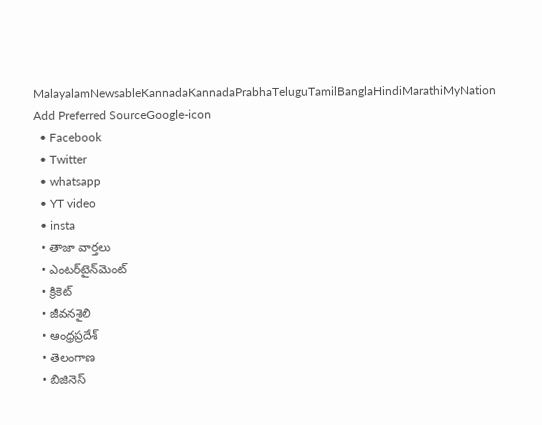MalayalamNewsableKannadaKannadaPrabhaTeluguTamilBanglaHindiMarathiMyNation
Add Preferred SourceGoogle-icon
  • Facebook
  • Twitter
  • whatsapp
  • YT video
  • insta
  • తాజా వార్తలు
  • ఎంటర్‌టైన్‌మెంట్
  • క్రికెట్
  • జీవనశైలి
  • ఆంధ్రప్రదేశ్
  • తెలంగాణ
  • బిజినెస్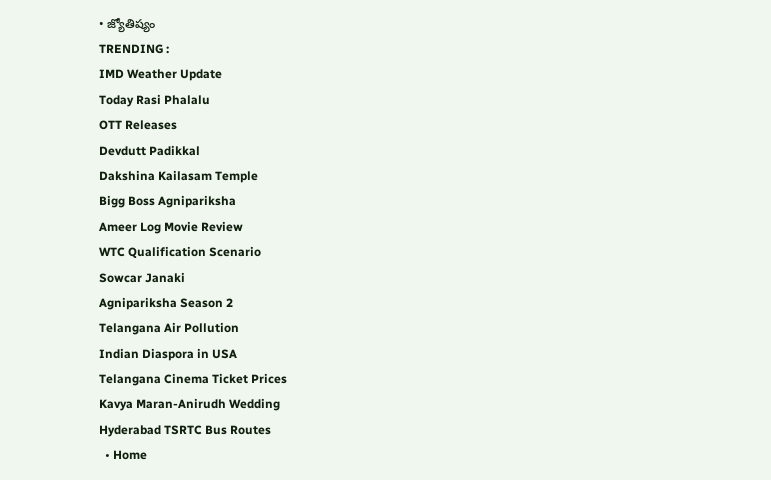• జ్యోతిష్యం
TRENDING :
IMD Weather Update
Today Rasi Phalalu
OTT Releases
Devdutt Padikkal
Dakshina Kailasam Temple
Bigg Boss Agnipariksha
Ameer Log Movie Review
WTC Qualification Scenario
Sowcar Janaki
Agnipariksha Season 2
Telangana Air Pollution
Indian Diaspora in USA
Telangana Cinema Ticket Prices
Kavya Maran-Anirudh Wedding
Hyderabad TSRTC Bus Routes
  • Home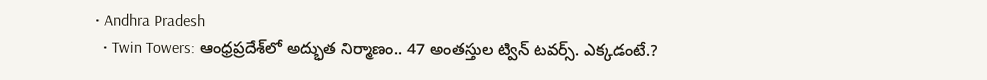• Andhra Pradesh
  • Twin Towers: ఆంధ్రప్రదేశ్‌లో అద్భుత నిర్మాణం.. 47 అంత‌స్తుల ట్విన్ ట‌వ‌ర్స్‌. ఎక్క‌డంటే.?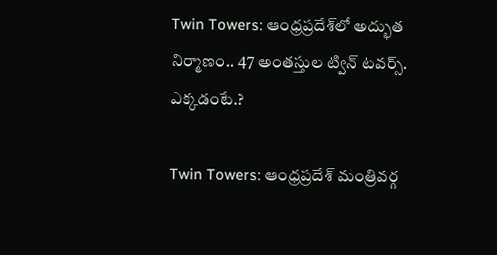Twin Towers: ఆంధ్రప్రదేశ్‌లో అద్భుత నిర్మాణం.. 47 అంత‌స్తుల ట్విన్ ట‌వ‌ర్స్‌. ఎక్క‌డంటే.?

Twin Towers: ఆంధ్రప్రదేశ్ మంత్రివర్గ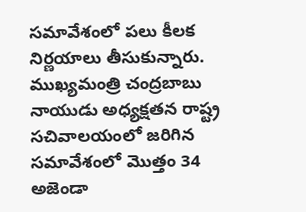సమావేశంలో పలు కీలక నిర్ణయాలు తీసుకున్నారు. ముఖ్యమంత్రి చంద్రబాబు నాయుడు అధ్యక్షతన రాష్ట్ర సచివాలయంలో జరిగిన సమావేశంలో మొత్తం 34 అజెండా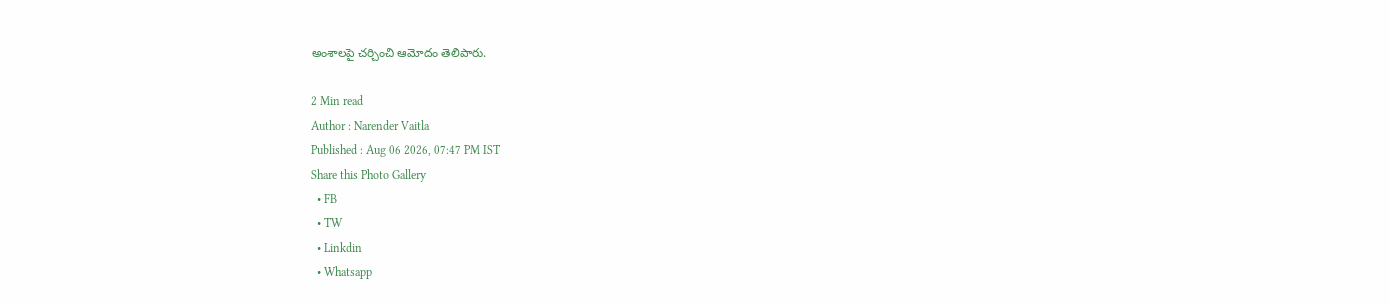అంశాలపై చర్చించి ఆమోదం తెలిపారు.

2 Min read
Author : Narender Vaitla
Published : Aug 06 2026, 07:47 PM IST
Share this Photo Gallery
  • FB
  • TW
  • Linkdin
  • Whatsapp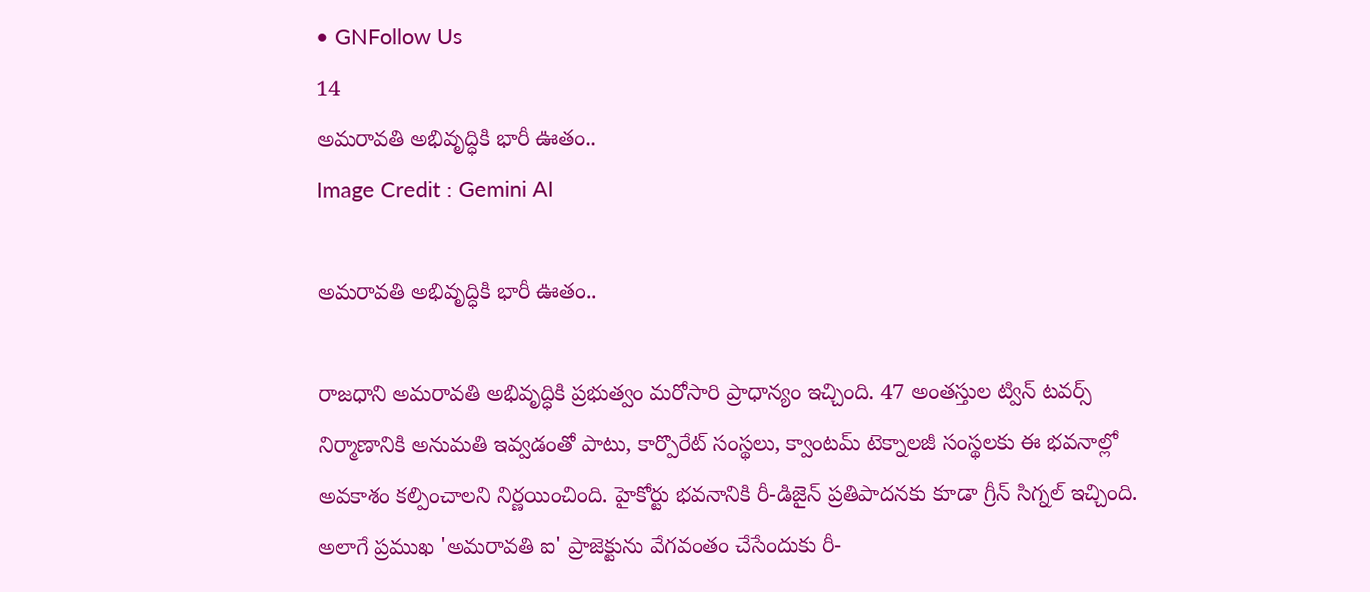• GNFollow Us
14
అమరావతి అభివృద్ధికి భారీ ఊతం..
Image Credit : Gemini AI

అమరావతి అభివృద్ధికి భారీ ఊతం..

రాజధాని అమరావతి అభివృద్ధికి ప్రభుత్వం మరోసారి ప్రాధాన్యం ఇచ్చింది. 47 అంతస్తుల ట్విన్ టవర్స్ నిర్మాణానికి అనుమతి ఇవ్వడంతో పాటు, కార్పొరేట్ సంస్థలు, క్వాంటమ్ టెక్నాలజీ సంస్థలకు ఈ భవనాల్లో అవకాశం కల్పించాలని నిర్ణయించింది. హైకోర్టు భవనానికి రీ-డిజైన్ ప్రతిపాదనకు కూడా గ్రీన్ సిగ్నల్ ఇచ్చింది. అలాగే ప్రముఖ 'అమరావతి ఐ' ప్రాజెక్టును వేగవంతం చేసేందుకు రీ-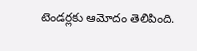టెండర్లకు ఆమోదం తెలిపింది.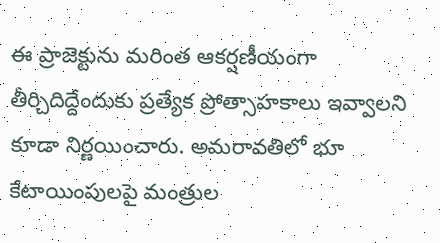ఈ ప్రాజెక్టును మరింత ఆకర్షణీయంగా తీర్చిదిద్దేందుకు ప్రత్యేక ప్రోత్సాహకాలు ఇవ్వాలని కూడా నిర్ణయించారు. అమరావతిలో భూ కేటాయింపులపై మంత్రుల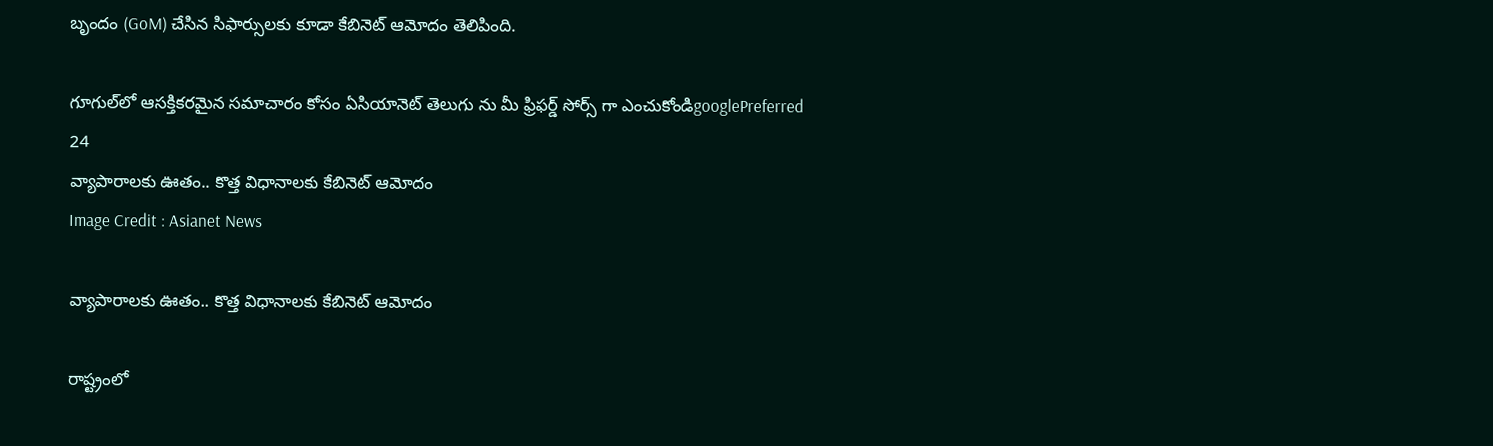బృందం (GoM) చేసిన సిఫార్సులకు కూడా కేబినెట్ ఆమోదం తెలిపింది.

గూగుల్‌లో ఆసక్తికరమైన సమాచారం కోసం ఏసియానెట్ తెలుగు ను మీ ఫ్రిఫర్డ్ సోర్స్ గా ఎంచుకోండిgooglePreferred
24
వ్యాపారాలకు ఊతం.. కొత్త విధానాలకు కేబినెట్ ఆమోదం
Image Credit : Asianet News

వ్యాపారాలకు ఊతం.. కొత్త విధానాలకు కేబినెట్ ఆమోదం

రాష్ట్రంలో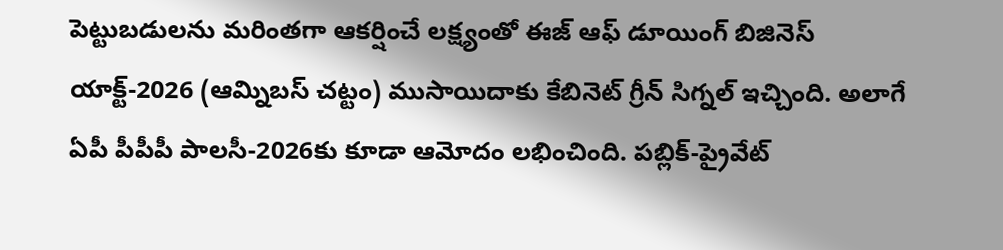పెట్టుబడులను మరింతగా ఆకర్షించే లక్ష్యంతో ఈజ్ ఆఫ్ డూయింగ్ బిజినెస్ యాక్ట్-2026 (ఆమ్నిబస్ చట్టం) ముసాయిదాకు కేబినెట్ గ్రీన్ సిగ్నల్ ఇచ్చింది. అలాగే ఏపీ పీపీపీ పాలసీ-2026కు కూడా ఆమోదం లభించింది. పబ్లిక్-ప్రైవేట్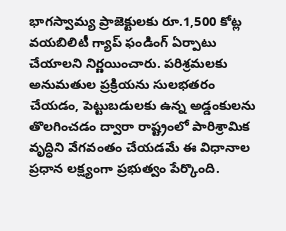భాగస్వామ్య ప్రాజెక్టులకు రూ.1,500 కోట్ల వయబిలిటీ గ్యాప్ ఫండింగ్ ఏర్పాటు చేయాలని నిర్ణయించారు. పరిశ్రమలకు అనుమతుల ప్రక్రియను సులభతరం చేయడం, పెట్టుబడులకు ఉన్న అడ్డంకులను తొలగించడం ద్వారా రాష్ట్రంలో పారిశ్రామిక వృద్ధిని వేగవంతం చేయడమే ఈ విధానాల ప్రధాన లక్ష్యంగా ప్రభుత్వం పేర్కొంది.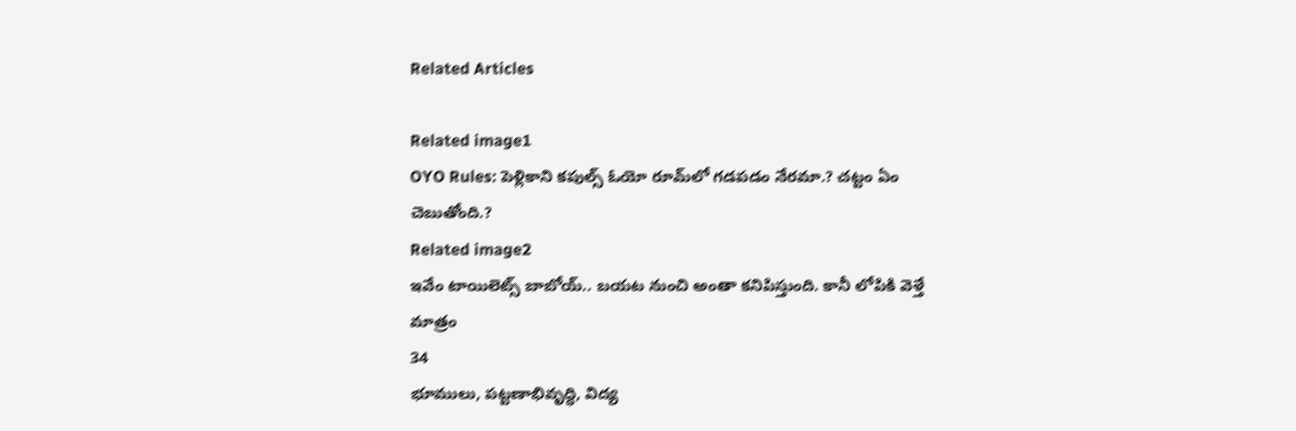Related Articles

Related image1
OYO Rules: పెళ్లికాని కపుల్స్ ఓయో రూమ్‌లో గ‌డ‌ప‌డం నేరమా.? చ‌ట్టం ఏం చెబుతోంది.?
Related image2
ఇవేం టాయిలెట్స్ బాబోయ్‌.. బ‌య‌ట నుంచి అంతా క‌నిపిస్తుంది. కానీ లోపికి వెళ్తే మాత్రం
34
భూములు, పట్టణాభివృద్ధి, విద్య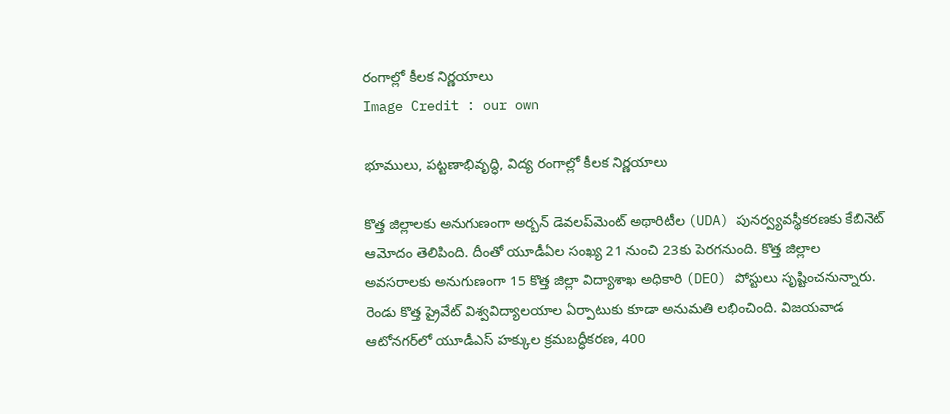రంగాల్లో కీలక నిర్ణయాలు
Image Credit : our own

భూములు, పట్టణాభివృద్ధి, విద్య రంగాల్లో కీలక నిర్ణయాలు

కొత్త జిల్లాలకు అనుగుణంగా అర్బన్ డెవలప్‌మెంట్ అథారిటీల (UDA) పునర్వ్యవస్థీకరణకు కేబినెట్ ఆమోదం తెలిపింది. దీంతో యూడీఏల సంఖ్య 21 నుంచి 23కు పెరగనుంది. కొత్త జిల్లాల అవసరాలకు అనుగుణంగా 15 కొత్త జిల్లా విద్యాశాఖ అధికారి (DEO) పోస్టులు సృష్టించనున్నారు. రెండు కొత్త ప్రైవేట్ విశ్వవిద్యాలయాల ఏర్పాటుకు కూడా అనుమతి లభించింది. విజయవాడ ఆటోనగర్‌లో యూడీఎస్ హక్కుల క్రమబద్ధీకరణ, 400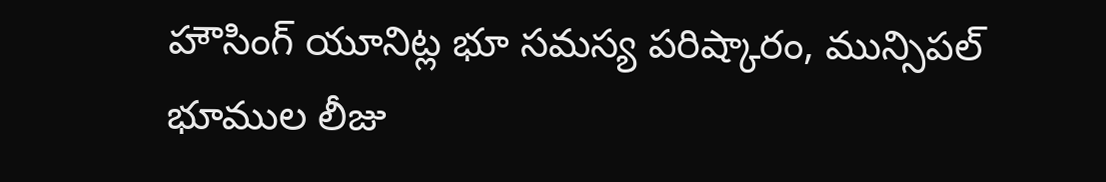హౌసింగ్ యూనిట్ల భూ సమస్య పరిష్కారం, మున్సిపల్ భూముల లీజు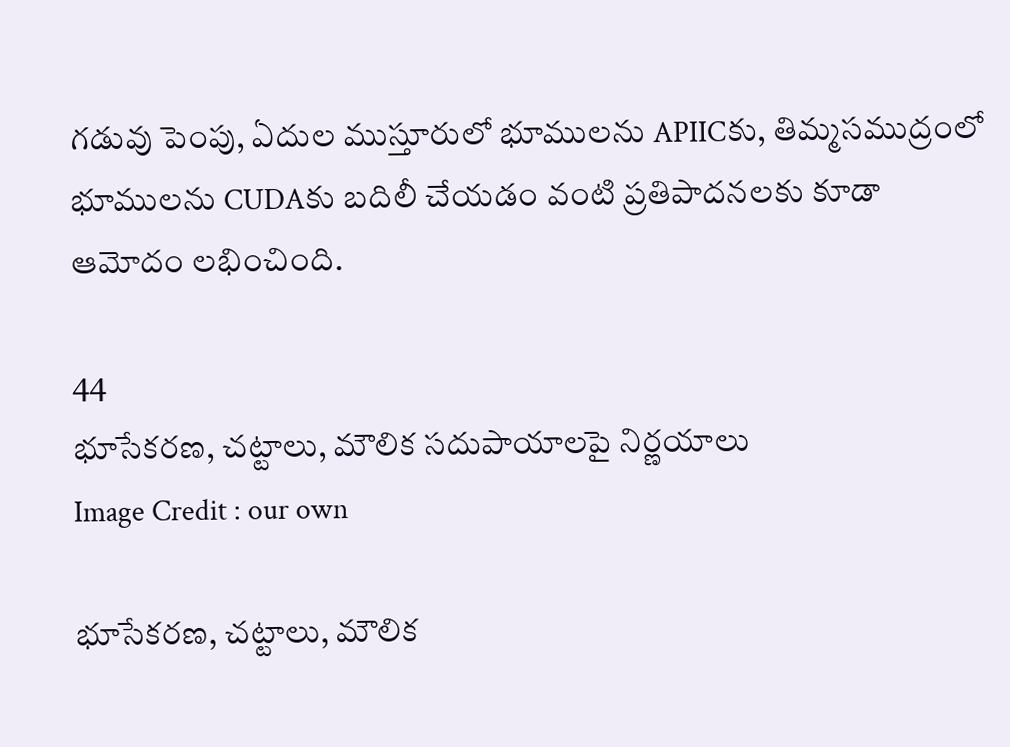గడువు పెంపు, ఏదుల ముస్తూరులో భూములను APIICకు, తిమ్మసముద్రంలో భూములను CUDAకు బదిలీ చేయడం వంటి ప్రతిపాదనలకు కూడా ఆమోదం లభించింది.

44
భూసేకరణ, చట్టాలు, మౌలిక సదుపాయాలపై నిర్ణయాలు
Image Credit : our own

భూసేకరణ, చట్టాలు, మౌలిక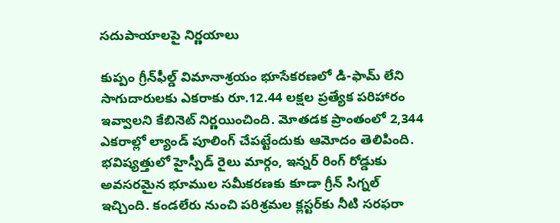సదుపాయాలపై నిర్ణయాలు

కుప్పం గ్రీన్‌ఫీల్డ్ విమానాశ్రయం భూసేకరణలో డి-ఫామ్ లేని సాగుదారులకు ఎకరాకు రూ.12.44 లక్షల ప్రత్యేక పరిహారం ఇవ్వాలని కేబినెట్ నిర్ణయించింది. మోతడక ప్రాంతంలో 2,344 ఎకరాల్లో ల్యాండ్ పూలింగ్ చేపట్టేందుకు ఆమోదం తెలిపింది. భవిష్యత్తులో హైస్పీడ్ రైలు మార్గం, ఇన్నర్ రింగ్ రోడ్డుకు అవసరమైన భూముల సమీకరణకు కూడా గ్రీన్ సిగ్నల్ ఇచ్చింది. కండలేరు నుంచి పరిశ్రమల క్లస్టర్‌కు నీటి సరఫరా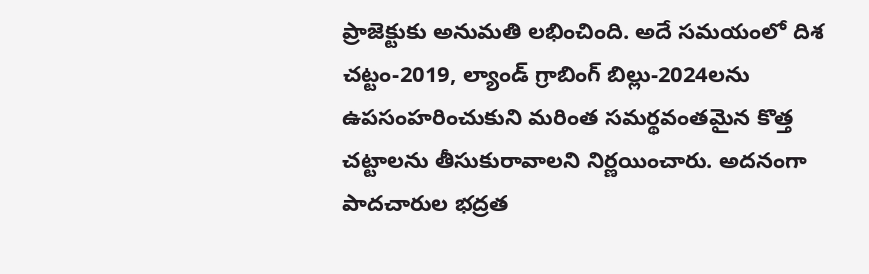ప్రాజెక్టుకు అనుమతి లభించింది. అదే సమయంలో దిశ చట్టం-2019, ల్యాండ్ గ్రాబింగ్ బిల్లు-2024లను ఉపసంహరించుకుని మరింత సమర్థవంతమైన కొత్త చట్టాలను తీసుకురావాలని నిర్ణయించారు. అదనంగా పాదచారుల భద్రత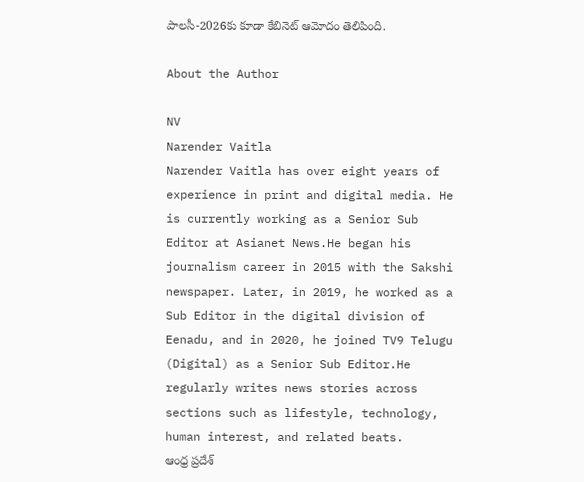పాలసీ-2026కు కూడా కేబినెట్ ఆమోదం తెలిపింది.

About the Author

NV
Narender Vaitla
Narender Vaitla has over eight years of experience in print and digital media. He is currently working as a Senior Sub Editor at Asianet News.He began his journalism career in 2015 with the Sakshi newspaper. Later, in 2019, he worked as a Sub Editor in the digital division of Eenadu, and in 2020, he joined TV9 Telugu (Digital) as a Senior Sub Editor.He regularly writes news stories across sections such as lifestyle, technology, human interest, and related beats.
ఆంధ్ర ప్రదేశ్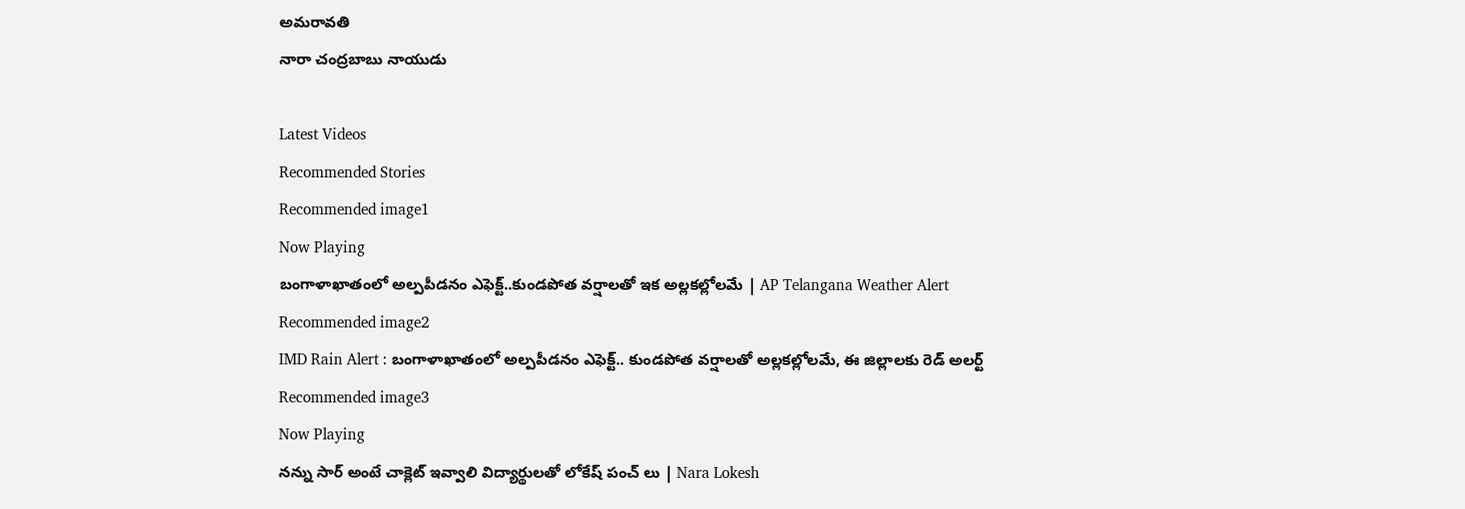అమరావతి
నారా చంద్రబాబు నాయుడు

Latest Videos
Recommended Stories
Recommended image1
Now Playing
బంగాళాఖాతంలో అల్పపీడనం ఎఫెక్ట్..కుండపోత వర్షాలతో ఇక అల్లకల్లోలమే | AP Telangana Weather Alert
Recommended image2
IMD Rain Alert : బంగాళాఖాతంలో అల్పపీడనం ఎఫెక్ట్.. కుండపోత వర్షాలతో అల్లకల్లోలమే, ఈ జిల్లాలకు రెడ్ అలర్ట్
Recommended image3
Now Playing
నన్ను సార్ అంటే చాక్లెట్ ఇవ్వాలి విద్యార్థులతో లోకేష్ పంచ్ లు | Nara Lokesh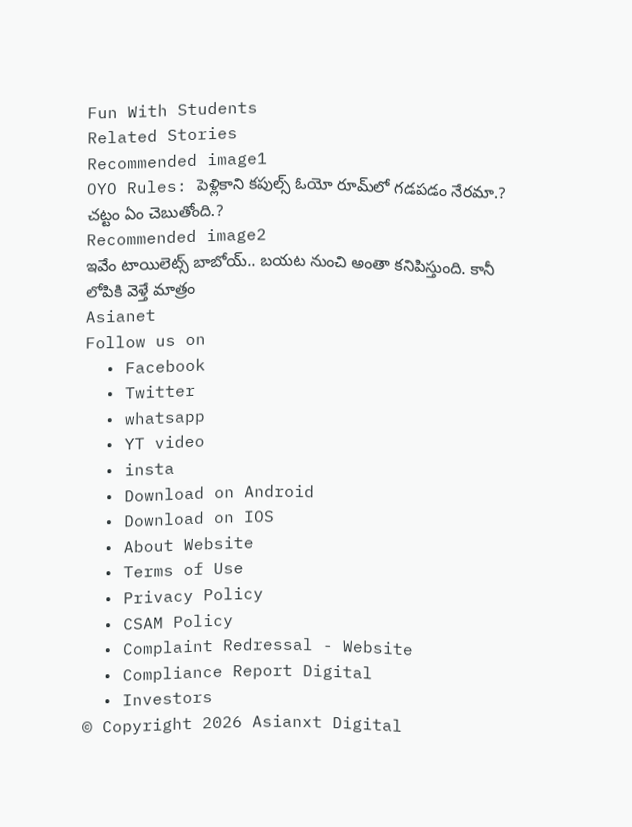Fun With Students
Related Stories
Recommended image1
OYO Rules: పెళ్లికాని కపుల్స్ ఓయో రూమ్‌లో గ‌డ‌ప‌డం నేరమా.? చ‌ట్టం ఏం చెబుతోంది.?
Recommended image2
ఇవేం టాయిలెట్స్ బాబోయ్‌.. బ‌య‌ట నుంచి అంతా క‌నిపిస్తుంది. కానీ లోపికి వెళ్తే మాత్రం
Asianet
Follow us on
  • Facebook
  • Twitter
  • whatsapp
  • YT video
  • insta
  • Download on Android
  • Download on IOS
  • About Website
  • Terms of Use
  • Privacy Policy
  • CSAM Policy
  • Complaint Redressal - Website
  • Compliance Report Digital
  • Investors
© Copyright 2026 Asianxt Digital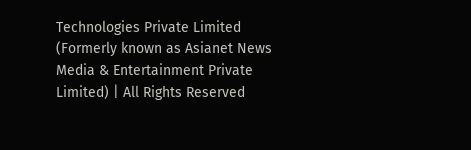Technologies Private Limited (Formerly known as Asianet News Media & Entertainment Private Limited) | All Rights Reserved